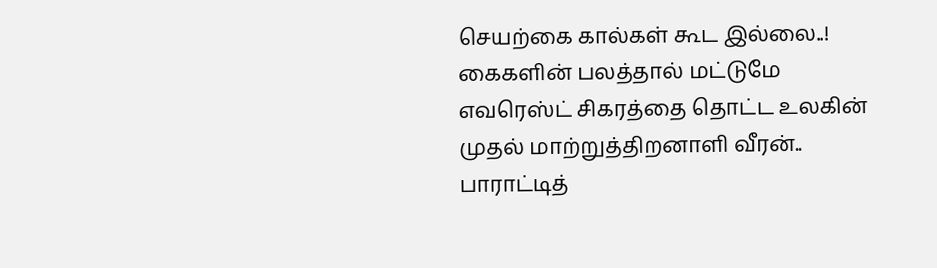செயற்கை கால்கள் கூட இல்லை..! கைகளின் பலத்தால் மட்டுமே எவரெஸ்ட் சிகரத்தை தொட்ட உலகின் முதல் மாற்றுத்திறனாளி வீரன்.. பாராட்டித்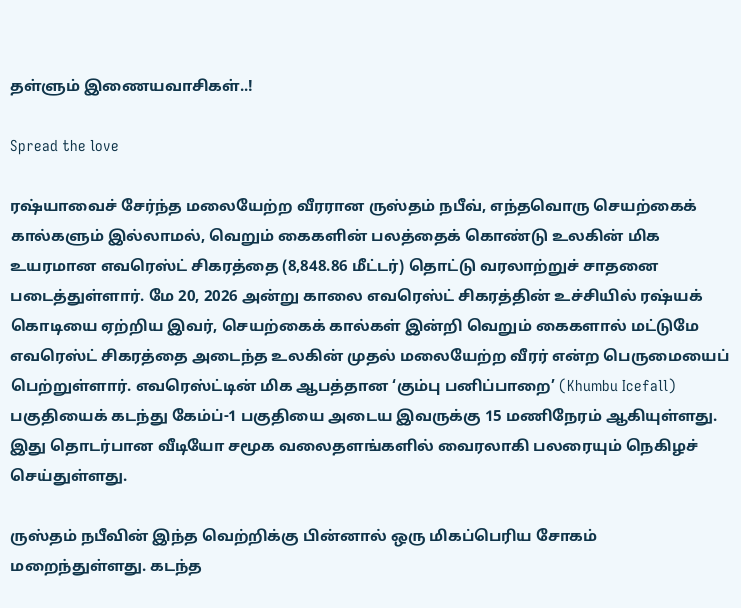தள்ளும் இணையவாசிகள்..!

Spread the love

ரஷ்யாவைச் சேர்ந்த மலையேற்ற வீரரான ருஸ்தம் நபீவ், எந்தவொரு செயற்கைக் கால்களும் இல்லாமல், வெறும் கைகளின் பலத்தைக் கொண்டு உலகின் மிக உயரமான எவரெஸ்ட் சிகரத்தை (8,848.86 மீட்டர்) தொட்டு வரலாற்றுச் சாதனை படைத்துள்ளார். மே 20, 2026 அன்று காலை எவரெஸ்ட் சிகரத்தின் உச்சியில் ரஷ்யக் கொடியை ஏற்றிய இவர், செயற்கைக் கால்கள் இன்றி வெறும் கைகளால் மட்டுமே எவரெஸ்ட் சிகரத்தை அடைந்த உலகின் முதல் மலையேற்ற வீரர் என்ற பெருமையைப் பெற்றுள்ளார். எவரெஸ்ட்டின் மிக ஆபத்தான ‘கும்பு பனிப்பாறை’ (Khumbu Icefall) பகுதியைக் கடந்து கேம்ப்-1 பகுதியை அடைய இவருக்கு 15 மணிநேரம் ஆகியுள்ளது. இது தொடர்பான வீடியோ சமூக வலைதளங்களில் வைரலாகி பலரையும் நெகிழச் செய்துள்ளது.

ருஸ்தம் நபீவின் இந்த வெற்றிக்கு பின்னால் ஒரு மிகப்பெரிய சோகம் மறைந்துள்ளது. கடந்த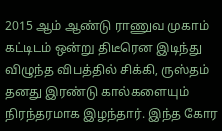2015 ஆம் ஆண்டு ராணுவ முகாம் கட்டிடம் ஒன்று திடீரென இடிந்து விழுந்த விபத்தில் சிக்கி, ருஸ்தம் தனது இரண்டு கால்களையும் நிரந்தரமாக இழந்தார். இந்த கோர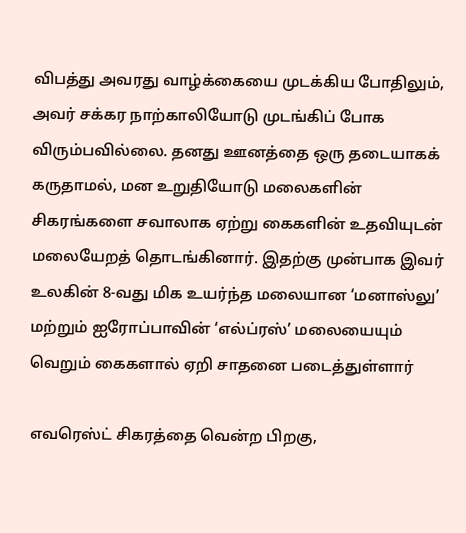விபத்து அவரது வாழ்க்கையை முடக்கிய போதிலும், அவர் சக்கர நாற்காலியோடு முடங்கிப் போக விரும்பவில்லை. தனது ஊனத்தை ஒரு தடையாகக் கருதாமல், மன உறுதியோடு மலைகளின் சிகரங்களை சவாலாக ஏற்று கைகளின் உதவியுடன் மலையேறத் தொடங்கினார். இதற்கு முன்பாக இவர் உலகின் 8-வது மிக உயர்ந்த மலையான ‘மனாஸ்லு’ மற்றும் ஐரோப்பாவின் ‘எல்ப்ரஸ்’ மலையையும் வெறும் கைகளால் ஏறி சாதனை படைத்துள்ளார்

எவரெஸ்ட் சிகரத்தை வென்ற பிறகு,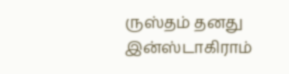ருஸ்தம் தனது இன்ஸ்டாகிராம்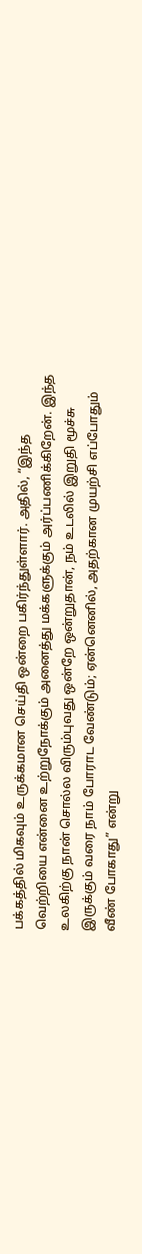பக்கத்தில் மிகவும் உருக்கமான செய்தி ஒன்றை பகிர்ந்துள்ளார். அதில், “இந்த வெற்றியை என்னை உற்றுநோக்கும் அனைத்து மக்களுக்கும் அர்ப்பணிக்கிறேன். இந்த உலகிற்கு நான் சொல்ல விரும்புவது ஒன்றே ஒன்றுதான், நம் உடலில் இறுதி மூச்சு இருக்கும் வரை நாம் போராட வேண்டும்; ஏன்னெனில், அதற்கான முயற்சி எப்போதும் வீண் போகாது” என்று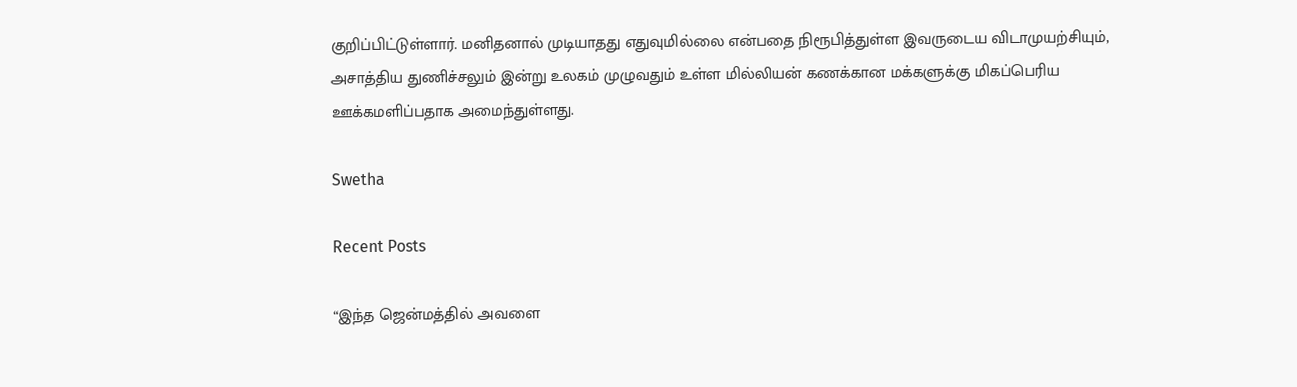குறிப்பிட்டுள்ளார். மனிதனால் முடியாதது எதுவுமில்லை என்பதை நிரூபித்துள்ள இவருடைய விடாமுயற்சியும், அசாத்திய துணிச்சலும் இன்று உலகம் முழுவதும் உள்ள மில்லியன் கணக்கான மக்களுக்கு மிகப்பெரிய ஊக்கமளிப்பதாக அமைந்துள்ளது.

Swetha

Recent Posts

“இந்த ஜென்மத்தில் அவளை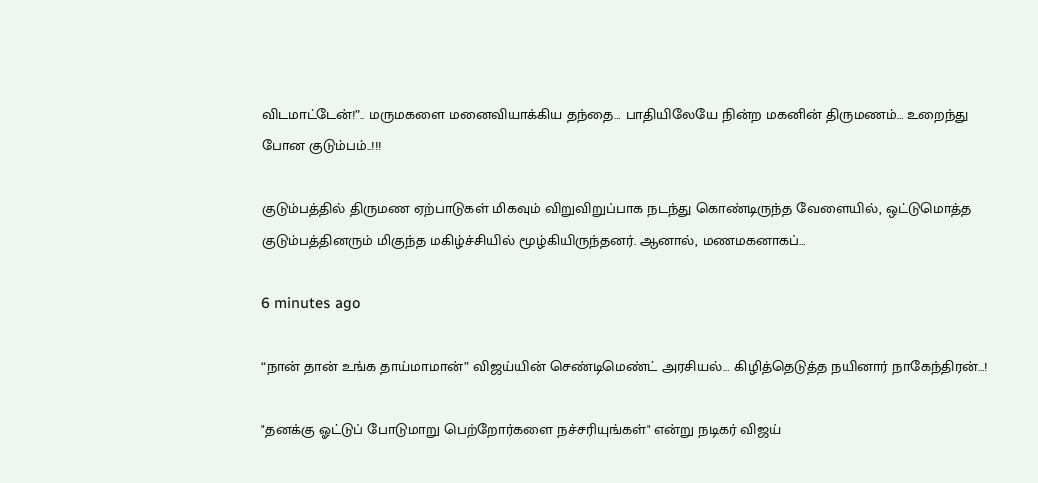விடமாட்டேன்!”.. மருமகளை மனைவியாக்கிய தந்தை… பாதியிலேயே நின்ற மகனின் திருமணம்… உறைந்து போன குடும்பம்..!!!

குடும்பத்தில் திருமண ஏற்பாடுகள் மிகவும் விறுவிறுப்பாக நடந்து கொண்டிருந்த வேளையில், ஒட்டுமொத்த குடும்பத்தினரும் மிகுந்த மகிழ்ச்சியில் மூழ்கியிருந்தனர். ஆனால், மணமகனாகப்…

6 minutes ago

“நான் தான் உங்க தாய்மாமான்” விஜய்யின் செண்டிமெண்ட் அரசியல்… கிழித்தெடுத்த நயினார் நாகேந்திரன்…!

"தனக்கு ஓட்டுப் போடுமாறு பெற்றோர்களை நச்சரியுங்கள்" என்று நடிகர் விஜய்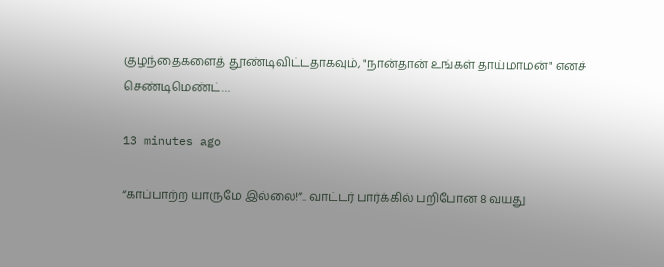குழந்தைகளைத் தூண்டிவிட்டதாகவும், "நான்தான் உங்கள் தாய்மாமன்" எனச் செண்டிமெண்ட்…

13 minutes ago

“காப்பாற்ற யாருமே இல்லை!”.. வாட்டர் பார்க்கில் பறிபோன 8 வயது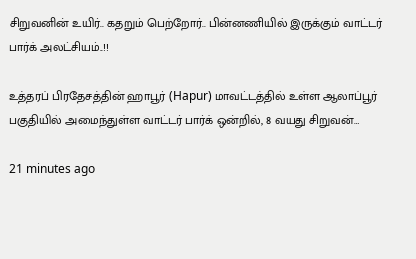சிறுவனின் உயிர்.. கதறும் பெற்றோர்.. பின்னணியில் இருக்கும் வாட்டர் பார்க் அலட்சியம்..!!

உத்தரப் பிரதேசத்தின் ஹாபூர் (Hapur) மாவட்டத்தில் உள்ள ஆலாப்பூர் பகுதியில் அமைந்துள்ள வாட்டர் பார்க் ஒன்றில், 8 வயது சிறுவன்…

21 minutes ago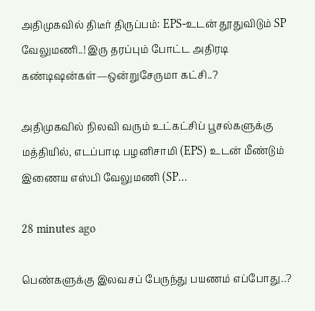அதிமுகவில் திடீர் திருப்பம்: EPS-உடன் தூதுவிடும் SP வேலுமணி..! இரு தரப்பும் போட்ட அதிரடி கண்டிஷன்கள்—ஒன்றுசேருமா கட்சி..?

அதிமுகவில் நிலவி வரும் உட்கட்சிப் பூசல்களுக்கு மத்தியில், எடப்பாடி பழனிசாமி (EPS) உடன் மீண்டும் இணைய எஸ்பி வேலுமணி (SP…

28 minutes ago

பெண்களுக்கு இலவசப் பேருந்து பயணம் எப்போது..?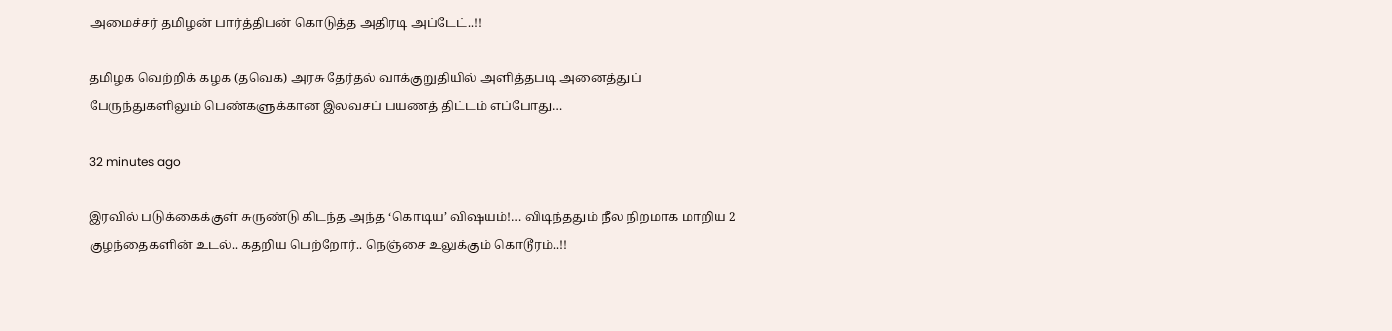அமைச்சர் தமிழன் பார்த்திபன் கொடுத்த அதிரடி அப்டேட்..!!

தமிழக வெற்றிக் கழக (தவெக) அரசு தேர்தல் வாக்குறுதியில் அளித்தபடி அனைத்துப் பேருந்துகளிலும் பெண்களுக்கான இலவசப் பயணத் திட்டம் எப்போது…

32 minutes ago

இரவில் படுக்கைக்குள் சுருண்டு கிடந்த அந்த ‘கொடிய’ விஷயம்!… விடிந்ததும் நீல நிறமாக மாறிய 2 குழந்தைகளின் உடல்.. கதறிய பெற்றோர்.. நெஞ்சை உலுக்கும் கொடூரம்..!!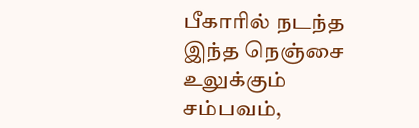பீகாரில் நடந்த இந்த நெஞ்சை உலுக்கும் சம்பவம்,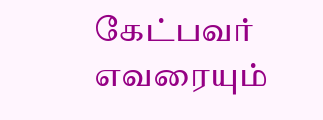கேட்பவர் எவரையும்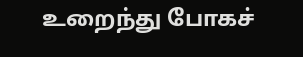உறைந்து போகச்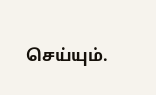செய்யும்.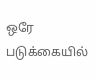ஒரே படுக்கையில்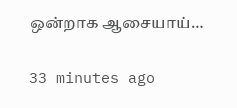ஒன்றாக ஆசையாய்…

33 minutes ago